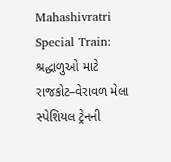Mahashivratri Special Train: શ્રદ્ધાળુઓ માટે રાજકોટ–વેરાવળ મેલા સ્પેશિયલ ટ્રેનની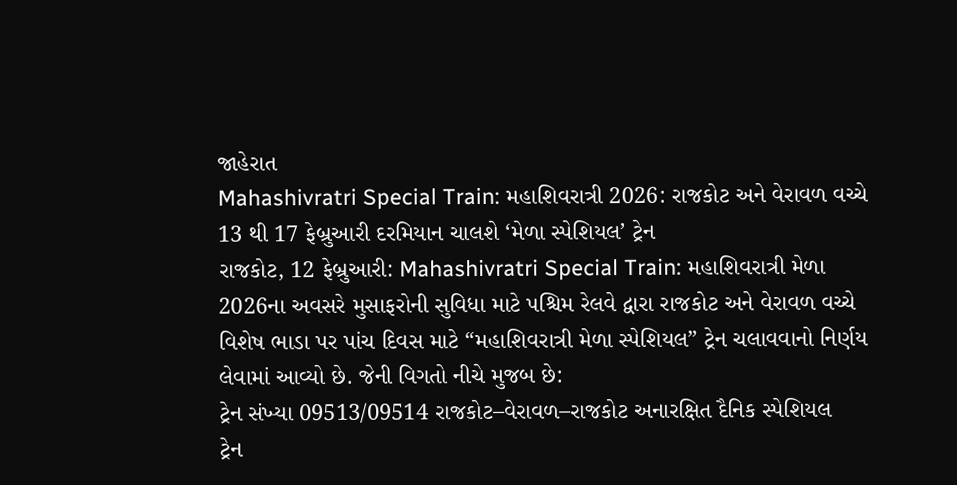જાહેરાત
Mahashivratri Special Train: મહાશિવરાત્રી 2026: રાજકોટ અને વેરાવળ વચ્ચે 13 થી 17 ફેબ્રુઆરી દરમિયાન ચાલશે ‘મેળા સ્પેશિયલ’ ટ્રેન
રાજકોટ, 12 ફેબ્રુઆરી: Mahashivratri Special Train: મહાશિવરાત્રી મેળા 2026ના અવસરે મુસાફરોની સુવિધા માટે પશ્ચિમ રેલવે દ્વારા રાજકોટ અને વેરાવળ વચ્ચે વિશેષ ભાડા પર પાંચ દિવસ માટે “મહાશિવરાત્રી મેળા સ્પેશિયલ” ટ્રેન ચલાવવાનો નિર્ણય લેવામાં આવ્યો છે. જેની વિગતો નીચે મુજબ છે:
ટ્રેન સંખ્યા 09513/09514 રાજકોટ–વેરાવળ–રાજકોટ અનારક્ષિત દૈનિક સ્પેશિયલ
ટ્રેન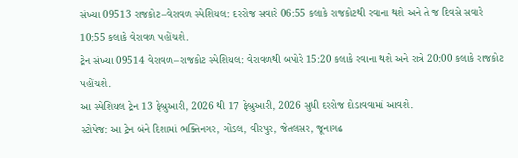સંખ્યા 09513 રાજકોટ–વેરાવળ સ્પેશિયલ: દરરોજ સવારે 06:55 કલાકે રાજકોટથી રવાના થશે અને તે જ દિવસે સવારે 10:55 કલાકે વેરાવળ પહોંચશે.
ટ્રેન સંખ્યા 09514 વેરાવળ–રાજકોટ સ્પેશિયલ: વેરાવળથી બપોરે 15:20 કલાકે રવાના થશે અને રાત્રે 20:00 કલાકે રાજકોટ પહોંચશે.
આ સ્પેશિયલ ટ્રેન 13 ફેબ્રુઆરી, 2026 થી 17 ફેબ્રુઆરી, 2026 સુધી દરરોજ દોડાવવામાં આવશે.
સ્ટોપેજ: આ ટ્રેન બંને દિશામાં ભક્તિનગર, ગોંડલ, વીરપુર, જેતલસર, જૂનાગઢ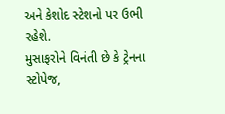અને કેશોદ સ્ટેશનો પર ઉભી રહેશે.
મુસાફરોને વિનંતી છે કે ટ્રેનના સ્ટોપેજ,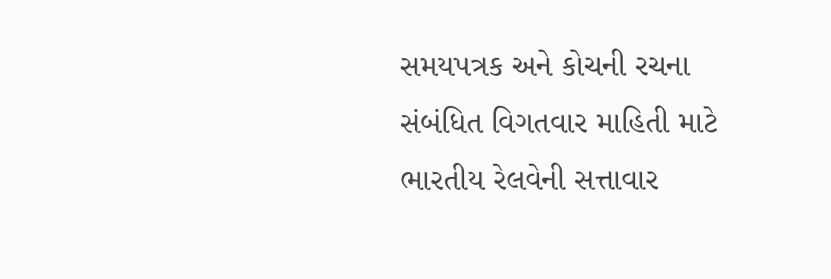સમયપત્રક અને કોચની રચના સંબંધિત વિગતવાર માહિતી માટે ભારતીય રેલવેની સત્તાવાર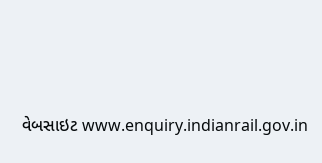વેબસાઇટ www.enquiry.indianrail.gov.in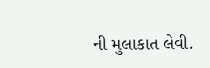ની મુલાકાત લેવી.